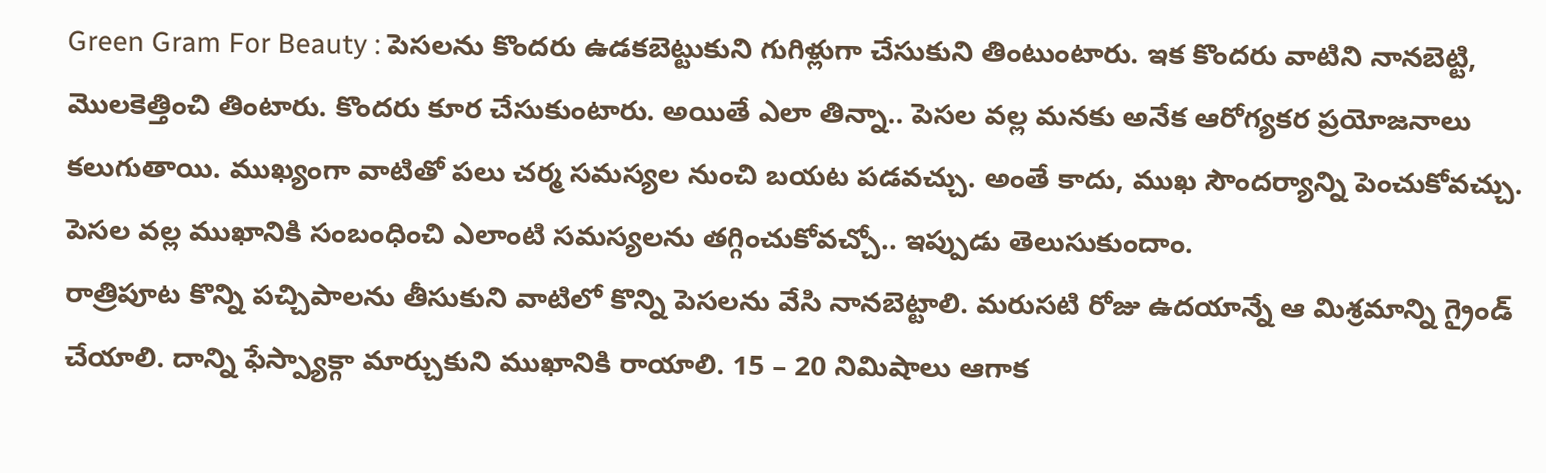Green Gram For Beauty : పెసలను కొందరు ఉడకబెట్టుకుని గుగిళ్లుగా చేసుకుని తింటుంటారు. ఇక కొందరు వాటిని నానబెట్టి, మొలకెత్తించి తింటారు. కొందరు కూర చేసుకుంటారు. అయితే ఎలా తిన్నా.. పెసల వల్ల మనకు అనేక ఆరోగ్యకర ప్రయోజనాలు కలుగుతాయి. ముఖ్యంగా వాటితో పలు చర్మ సమస్యల నుంచి బయట పడవచ్చు. అంతే కాదు, ముఖ సౌందర్యాన్ని పెంచుకోవచ్చు. పెసల వల్ల ముఖానికి సంబంధించి ఎలాంటి సమస్యలను తగ్గించుకోవచ్చో.. ఇప్పుడు తెలుసుకుందాం.
రాత్రిపూట కొన్ని పచ్చిపాలను తీసుకుని వాటిలో కొన్ని పెసలను వేసి నానబెట్టాలి. మరుసటి రోజు ఉదయాన్నే ఆ మిశ్రమాన్ని గ్రైండ్ చేయాలి. దాన్ని ఫేస్ప్యాక్గా మార్చుకుని ముఖానికి రాయాలి. 15 – 20 నిమిషాలు ఆగాక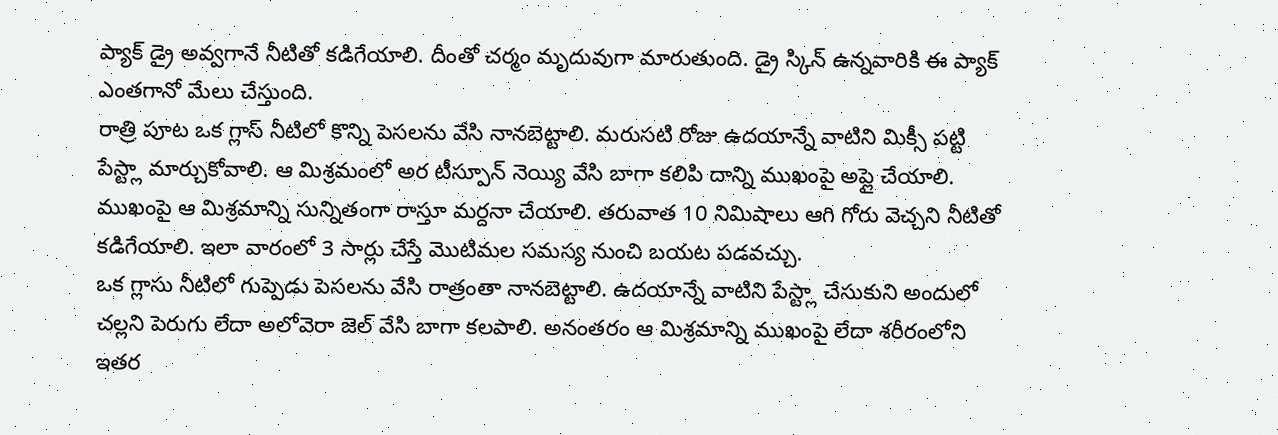ప్యాక్ డ్రై అవ్వగానే నీటితో కడిగేయాలి. దీంతో చర్మం మృదువుగా మారుతుంది. డ్రై స్కిన్ ఉన్నవారికి ఈ ప్యాక్ ఎంతగానో మేలు చేస్తుంది.
రాత్రి పూట ఒక గ్లాస్ నీటిలో కొన్ని పెసలను వేసి నానబెట్టాలి. మరుసటి రోజు ఉదయాన్నే వాటిని మిక్సీ పట్టి పేస్ట్లా మార్చుకోవాలి. ఆ మిశ్రమంలో అర టీస్పూన్ నెయ్యి వేసి బాగా కలిపి దాన్ని ముఖంపై అప్లై చేయాలి. ముఖంపై ఆ మిశ్రమాన్ని సున్నితంగా రాస్తూ మర్దనా చేయాలి. తరువాత 10 నిమిషాలు ఆగి గోరు వెచ్చని నీటితో కడిగేయాలి. ఇలా వారంలో 3 సార్లు చేస్తే మొటిమల సమస్య నుంచి బయట పడవచ్చు.
ఒక గ్లాసు నీటిలో గుప్పెడు పెసలను వేసి రాత్రంతా నానబెట్టాలి. ఉదయాన్నే వాటిని పేస్ట్లా చేసుకుని అందులో చల్లని పెరుగు లేదా అలోవెరా జెల్ వేసి బాగా కలపాలి. అనంతరం ఆ మిశ్రమాన్ని ముఖంపై లేదా శరీరంలోని ఇతర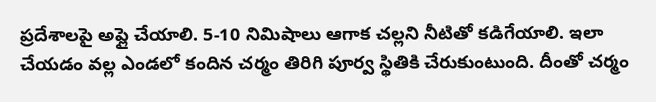ప్రదేశాలపై అప్లై చేయాలి. 5-10 నిమిషాలు ఆగాక చల్లని నీటితో కడిగేయాలి. ఇలా చేయడం వల్ల ఎండలో కందిన చర్మం తిరిగి పూర్వ స్థితికి చేరుకుంటుంది. దీంతో చర్మం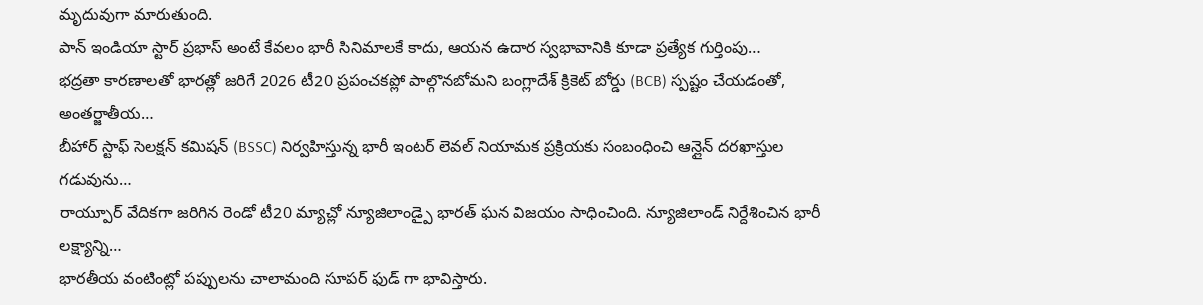మృదువుగా మారుతుంది.
పాన్ ఇండియా స్టార్ ప్రభాస్ అంటే కేవలం భారీ సినిమాలకే కాదు, ఆయన ఉదార స్వభావానికి కూడా ప్రత్యేక గుర్తింపు…
భద్రతా కారణాలతో భారత్లో జరిగే 2026 టీ20 ప్రపంచకప్లో పాల్గొనబోమని బంగ్లాదేశ్ క్రికెట్ బోర్డు (BCB) స్పష్టం చేయడంతో, అంతర్జాతీయ…
బీహార్ స్టాఫ్ సెలక్షన్ కమిషన్ (BSSC) నిర్వహిస్తున్న భారీ ఇంటర్ లెవల్ నియామక ప్రక్రియకు సంబంధించి ఆన్లైన్ దరఖాస్తుల గడువును…
రాయ్పూర్ వేదికగా జరిగిన రెండో టీ20 మ్యాచ్లో న్యూజిలాండ్పై భారత్ ఘన విజయం సాధించింది. న్యూజిలాండ్ నిర్దేశించిన భారీ లక్ష్యాన్ని…
భారతీయ వంటింట్లో పప్పులను చాలామంది సూపర్ ఫుడ్ గా భావిస్తారు.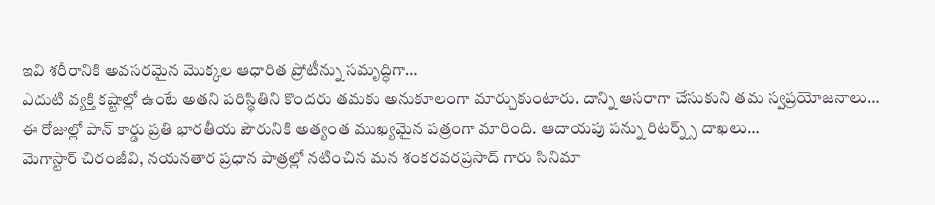ఇవి శరీరానికి అవసరమైన మొక్కల ఆధారిత ప్రోటీన్ను సమృద్ధిగా…
ఎదుటి వ్యక్తి కష్టాల్లో ఉంటే అతని పరిస్థితిని కొందరు తమకు అనుకూలంగా మార్చుకుంటారు. దాన్ని ఆసరాగా చేసుకుని తమ స్వప్రయోజనాలు…
ఈ రోజుల్లో పాన్ కార్డు ప్రతి భారతీయ పౌరునికి అత్యంత ముఖ్యమైన పత్రంగా మారింది. ఆదాయపు పన్ను రిటర్న్స్ దాఖలు…
మెగాస్టార్ చిరంజీవి, నయనతార ప్రధాన పాత్రల్లో నటించిన మన శంకరవరప్రసాద్ గారు సినిమా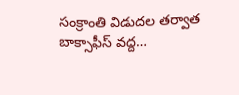సంక్రాంతి విడుదల తర్వాత బాక్సాఫీస్ వద్ద…